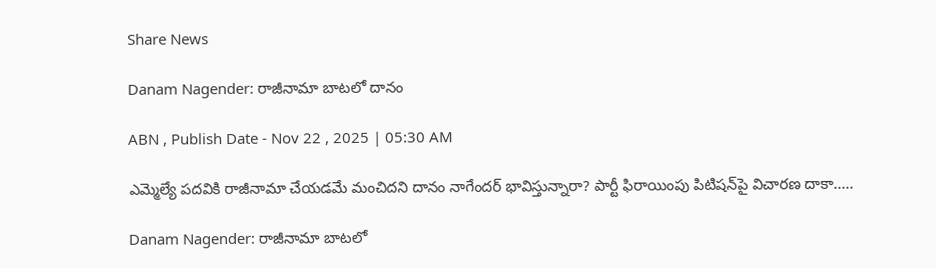Share News

Danam Nagender: రాజీనామా బాటలో దానం

ABN , Publish Date - Nov 22 , 2025 | 05:30 AM

ఎమ్మెల్యే పదవికి రాజీనామా చేయడమే మంచిదని దానం నాగేందర్‌ భావిస్తున్నారా? పార్టీ ఫిరాయింపు పిటిషన్‌పై విచారణ దాకా.....

Danam Nagender: రాజీనామా బాటలో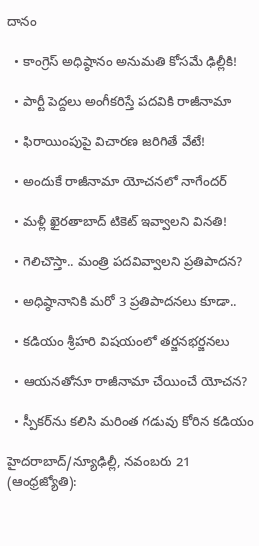దానం

  • కాంగ్రెస్‌ అధిష్ఠానం అనుమతి కోసమే ఢిల్లీకి!

  • పార్టీ పెద్దలు అంగీకరిస్తే పదవికి రాజీనామా

  • ఫిరాయింపుపై విచారణ జరిగితే వేటే!

  • అందుకే రాజీనామా యోచనలో నాగేందర్‌

  • మళ్లీ ఖైరతాబాద్‌ టికెట్‌ ఇవ్వాలని వినతి!

  • గెలిచొస్తా.. మంత్రి పదవివ్వాలని ప్రతిపాదన?

  • అధిష్ఠానానికి మరో 3 ప్రతిపాదనలు కూడా..

  • కడియం శ్రీహరి విషయంలో తర్జనభర్జనలు

  • ఆయనతోనూ రాజీనామా చేయించే యోచన?

  • స్పీకర్‌ను కలిసి మరింత గడువు కోరిన కడియం

హైదరాబాద్‌/న్యూఢిల్లీ, నవంబరు 21 (ఆంధ్రజ్యోతి):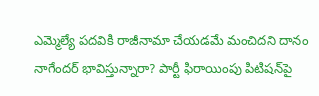ఎమ్మెల్యే పదవికి రాజీనామా చేయడమే మంచిదని దానం నాగేందర్‌ భావిస్తున్నారా? పార్టీ ఫిరాయింపు పిటిషన్‌పై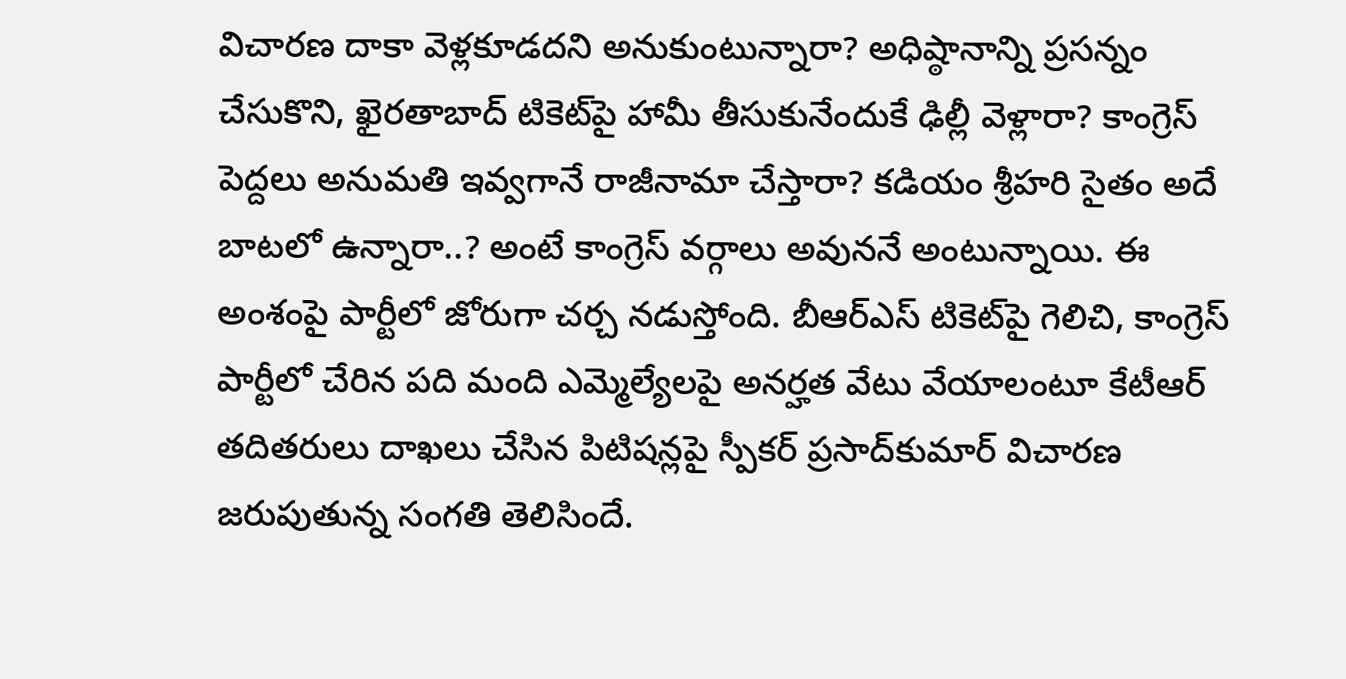విచారణ దాకా వెళ్లకూడదని అనుకుంటున్నారా? అధిష్ఠానాన్ని ప్రసన్నం చేసుకొని, ఖైరతాబాద్‌ టికెట్‌పై హామీ తీసుకునేందుకే ఢిల్లీ వెళ్లారా? కాంగ్రెస్‌ పెద్దలు అనుమతి ఇవ్వగానే రాజీనామా చేస్తారా? కడియం శ్రీహరి సైతం అదే బాటలో ఉన్నారా..? అంటే కాంగ్రెస్‌ వర్గాలు అవుననే అంటున్నాయి. ఈ అంశంపై పార్టీలో జోరుగా చర్చ నడుస్తోంది. బీఆర్‌ఎస్‌ టికెట్‌పై గెలిచి, కాంగ్రెస్‌ పార్టీలో చేరిన పది మంది ఎమ్మెల్యేలపై అనర్హత వేటు వేయాలంటూ కేటీఆర్‌ తదితరులు దాఖలు చేసిన పిటిషన్లపై స్పీకర్‌ ప్రసాద్‌కుమార్‌ విచారణ జరుపుతున్న సంగతి తెలిసిందే.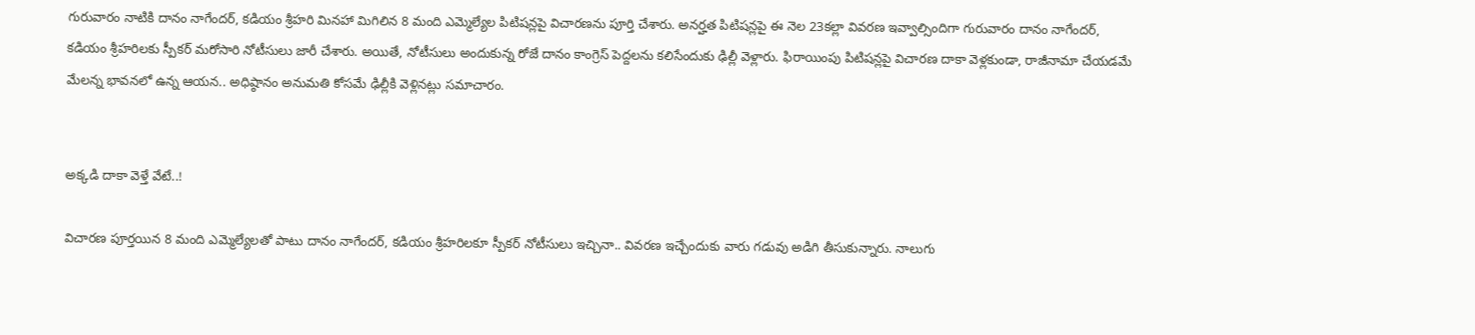గురువారం నాటికి దానం నాగేందర్‌, కడియం శ్రీహరి మినహా మిగిలిన 8 మంది ఎమ్మెల్యేల పిటిషన్లపై విచారణను పూర్తి చేశారు. అనర్హత పిటిషన్లపై ఈ నెల 23కల్లా వివరణ ఇవ్వాల్సిందిగా గురువారం దానం నాగేందర్‌, కడియం శ్రీహరిలకు స్పీకర్‌ మరోసారి నోటీసులు జారీ చేశారు. అయితే, నోటీసులు అందుకున్న రోజే దానం కాంగ్రెస్‌ పెద్దలను కలిసేందుకు ఢిల్లీ వెళ్లారు. ఫిరాయింపు పిటిషన్లపై విచారణ దాకా వెళ్లకుండా, రాజీనామా చేయడమే మేలన్న భావనలో ఉన్న ఆయన.. అధిష్ఠానం అనుమతి కోసమే ఢిల్లీకి వెళ్లినట్లు సమాచారం.


అక్కడి దాకా వెళ్తే వేటే..!

విచారణ పూర్తయిన 8 మంది ఎమ్మెల్యేలతో పాటు దానం నాగేందర్‌, కడియం శ్రీహరిలకూ స్పీకర్‌ నోటీసులు ఇచ్చినా.. వివరణ ఇచ్చేందుకు వారు గడువు అడిగి తీసుకున్నారు. నాలుగు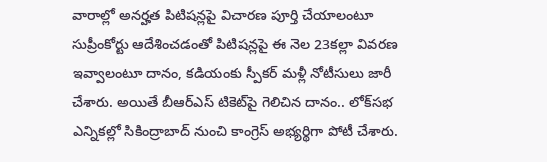వారాల్లో అనర్హత పిటిషన్లపై విచారణ పూర్తి చేయాలంటూ సుప్రీంకోర్టు ఆదేశించడంతో పిటిషన్లపై ఈ నెల 23కల్లా వివరణ ఇవ్వాలంటూ దానం, కడియంకు స్పీకర్‌ మళ్లీ నోటీసులు జారీ చేశారు. అయితే బీఆర్‌ఎస్‌ టికెట్‌పై గెలిచిన దానం.. లోక్‌సభ ఎన్నికల్లో సికింద్రాబాద్‌ నుంచి కాంగ్రెస్‌ అభ్యర్థిగా పోటీ చేశారు.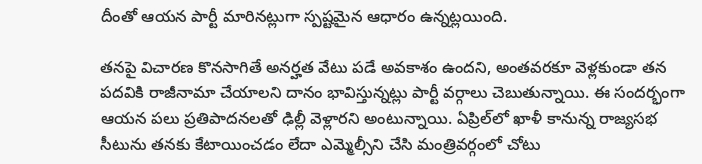దీంతో ఆయన పార్టీ మారినట్లుగా స్పష్టమైన ఆధారం ఉన్నట్లయింది.

తనపై విచారణ కొనసాగితే అనర్హత వేటు పడే అవకాశం ఉందని, అంతవరకూ వెళ్లకుండా తన పదవికి రాజీనామా చేయాలని దానం భావిస్తున్నట్లు పార్టీ వర్గాలు చెబుతున్నాయి. ఈ సందర్భంగా ఆయన పలు ప్రతిపాదనలతో ఢిల్లీ వెళ్లారని అంటున్నాయి. ఏప్రిల్‌లో ఖాళీ కానున్న రాజ్యసభ సీటును తనకు కేటాయించడం లేదా ఎమ్మెల్సీని చేసి మంత్రివర్గంలో చోటు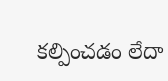కల్పించడం లేదా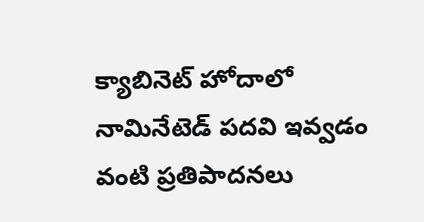క్యాబినెట్‌ హోదాలో నామినేటెడ్‌ పదవి ఇవ్వడం వంటి ప్రతిపాదనలు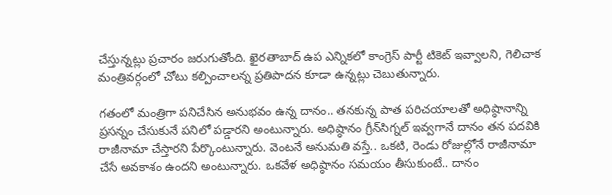చేస్తున్నట్లు ప్రచారం జరుగుతోంది. ఖైరతాబాద్‌ ఉప ఎన్నికలో కాంగ్రెస్‌ పార్టీ టికెట్‌ ఇవ్వాలని, గెలిచాక మంత్రివర్గంలో చోటు కల్పించాలన్న ప్రతిపాదన కూడా ఉన్నట్లు చెబుతున్నారు.

గతంలో మంత్రిగా పనిచేసిన అనుభవం ఉన్న దానం.. తనకున్న పాత పరిచయాలతో అధిష్ఠానాన్ని ప్రసన్నం చేసుకునే పనిలో పడ్డారని అంటున్నారు. అధిష్ఠానం గ్రీన్‌సిగ్నల్‌ ఇవ్వగానే దానం తన పదవికి రాజీనామా చేస్తారని పేర్కొంటున్నారు. వెంటనే అనుమతి వస్తే.. ఒకటి, రెండు రోజుల్లోనే రాజీనామా చేసే అవకాశం ఉందని అంటున్నారు. ఒకవేళ అధిష్ఠానం సమయం తీసుకుంటే.. దానం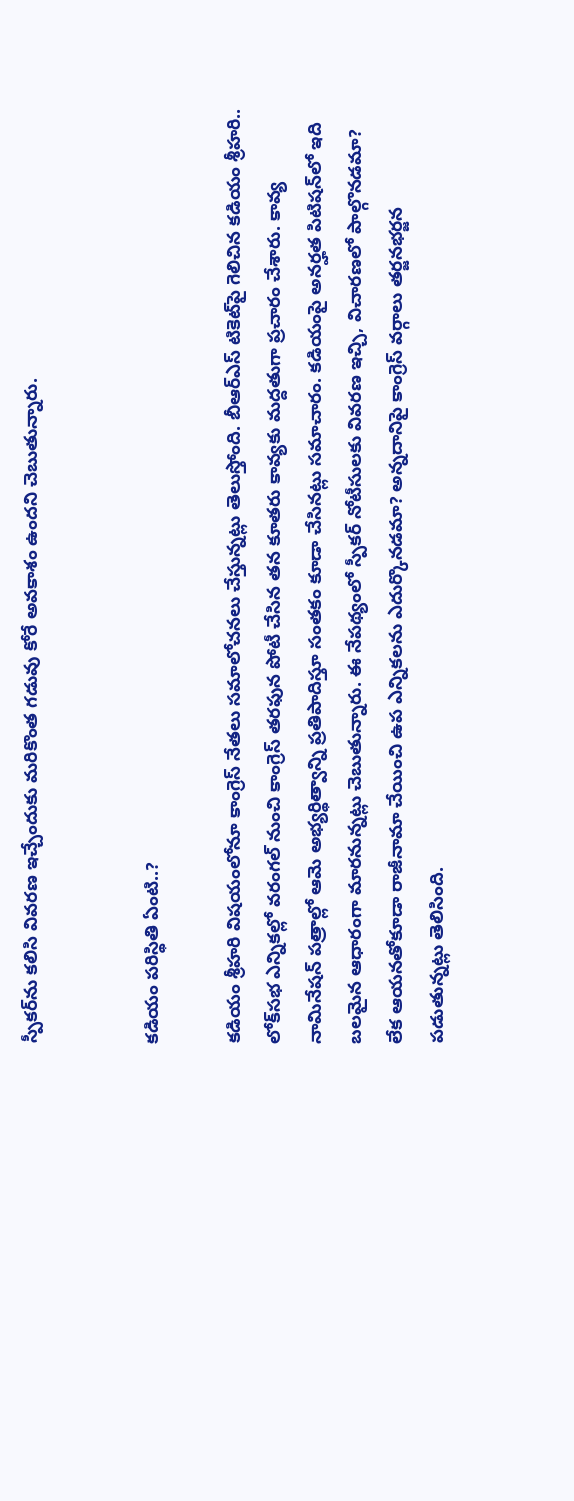స్పీకర్‌ను కలిసి వివరణ ఇచ్చేందుకు మరికొంత గడువు కోరే అవకాశం ఉందని చెబుతున్నారు.


కడియం పరిస్థితి ఏంటి..?

కడియం శ్రీహరి విషయంలోనూ కాంగ్రెస్‌ నేతలు సమాలోచనలు చేస్తున్నట్లు తెలుస్తోంది. బీఆర్‌ఎస్‌ టికెట్‌పై గెలిచిన కడియం శ్రీహరి.. లోక్‌సభ ఎన్నికల్లో వరంగల్‌ నుంచి కాంగ్రెస్‌ తరఫున పోటీ చేసిన తన కూతరు కావ్యకు మద్దతుగా ప్రచారం చేశారు. కావ్య నామినేషన్‌ పత్రాల్లో ఆమె అభ్యర్థిత్వాన్ని ప్రతిపాదిస్తూ సంతకం కూడా చేసినట్లు సమాచారం. కడియంపై అనర్హత పిటిషన్‌లో ఇది బలమైన ఆధారంగా మారనున్నట్లు చెబుతున్నారు. ఈ నేపథ్యంలో స్పీకర్‌ నోటీసులకు వివరణ ఇచ్చి, విచారణలో పాల్గొనడమా? లేక ఆయనతోకూడా రాజీనామా చేయించి ఉప ఎన్నికలను ఎదుర్కొనడమా? అన్నదానిపై కాంగ్రెస్‌ వర్గాలు తర్జనభర్జన పడుతున్నట్లు తెలిసింది.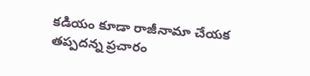కడియం కూడా రాజీనామా చేయక తప్పదన్న ప్రచారం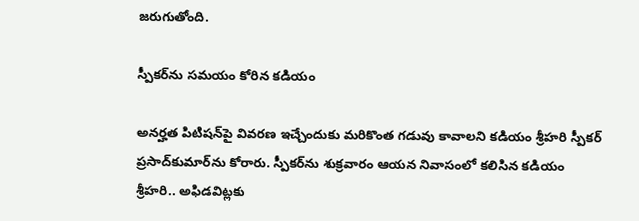జరుగుతోంది.

స్పీకర్‌ను సమయం కోరిన కడియం

అనర్హత పిటిషన్‌పై వివరణ ఇచ్చేందుకు మరికొంత గడువు కావాలని కడియం శ్రీహరి స్పీకర్‌ ప్రసాద్‌కుమార్‌ను కోరారు. స్పీకర్‌ను శుక్రవారం ఆయన నివాసంలో కలిసిన కడియం శ్రీహరి.. అఫిడవిట్లకు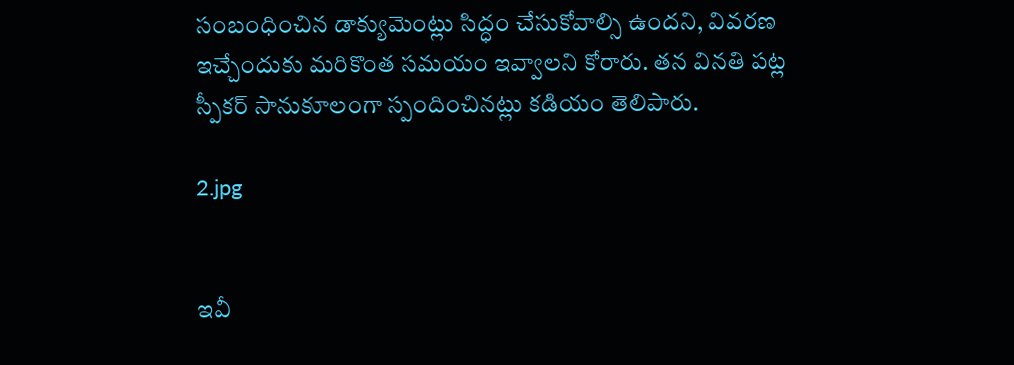సంబంధించిన డాక్యుమెంట్లు సిద్ధం చేసుకోవాల్సి ఉందని, వివరణ ఇచ్చేందుకు మరికొంత సమయం ఇవ్వాలని కోరారు. తన వినతి పట్ల స్పీకర్‌ సానుకూలంగా స్పందించినట్లు కడియం తెలిపారు.

2.jpg


ఇవీ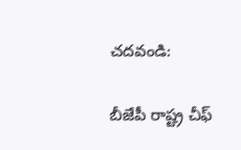చదవండి:

బీజేపీ రాష్ట్ర చీఫ్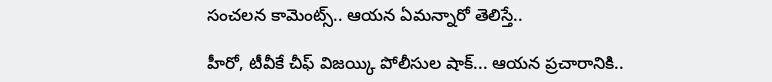సంచలన కామెంట్స్.. ఆయన ఏమన్నారో తెలిస్తే..

హీరో, టీవీకే చీఫ్ విజయ్కి పోలీసుల షాక్... ఆయన ప్రచారానికి..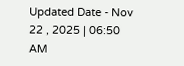Updated Date - Nov 22 , 2025 | 06:50 AM